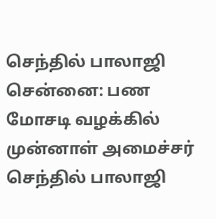செந்தில் பாலாஜி
சென்னை: பண மோசடி வழக்கில் முன்னாள் அமைச்சர் செந்தில் பாலாஜி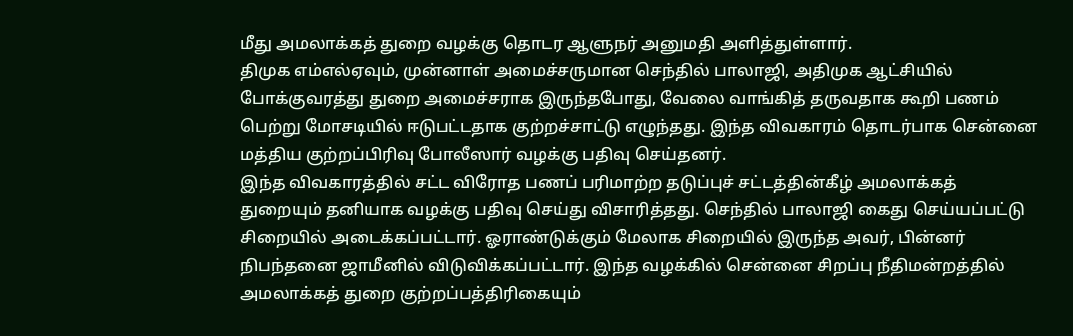மீது அமலாக்கத் துறை வழக்கு தொடர ஆளுநர் அனுமதி அளித்துள்ளார்.
திமுக எம்எல்ஏவும், முன்னாள் அமைச்சருமான செந்தில் பாலாஜி, அதிமுக ஆட்சியில் போக்குவரத்து துறை அமைச்சராக இருந்தபோது, வேலை வாங்கித் தருவதாக கூறி பணம் பெற்று மோசடியில் ஈடுபட்டதாக குற்றச்சாட்டு எழுந்தது. இந்த விவகாரம் தொடர்பாக சென்னை மத்திய குற்றப்பிரிவு போலீஸார் வழக்கு பதிவு செய்தனர்.
இந்த விவகாரத்தில் சட்ட விரோத பணப் பரிமாற்ற தடுப்புச் சட்டத்தின்கீழ் அமலாக்கத் துறையும் தனியாக வழக்கு பதிவு செய்து விசாரித்தது. செந்தில் பாலாஜி கைது செய்யப்பட்டு சிறையில் அடைக்கப்பட்டார். ஓராண்டுக்கும் மேலாக சிறையில் இருந்த அவர், பின்னர் நிபந்தனை ஜாமீனில் விடுவிக்கப்பட்டார். இந்த வழக்கில் சென்னை சிறப்பு நீதிமன்றத்தில் அமலாக்கத் துறை குற்றப்பத்திரிகையும்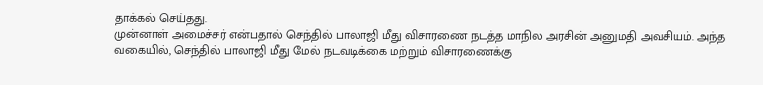தாக்கல் செய்தது.
முன்னாள் அமைச்சர் என்பதால் செந்தில் பாலாஜி மீது விசாரணை நடத்த மாநில அரசின் அனுமதி அவசியம். அந்த வகையில், செந்தில் பாலாஜி மீது மேல் நடவடிக்கை மற்றும் விசாரணைக்கு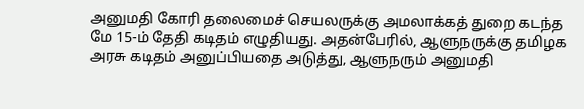அனுமதி கோரி தலைமைச் செயலருக்கு அமலாக்கத் துறை கடந்த மே 15-ம் தேதி கடிதம் எழுதியது. அதன்பேரில், ஆளுநருக்கு தமிழக அரசு கடிதம் அனுப்பியதை அடுத்து, ஆளுநரும் அனுமதி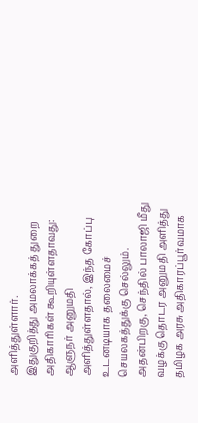அளித்துள்ளார்.
இதுகுறித்து அமலாக்கத் துறை அதிகாரிகள் கூறியுள்ளதாவது: ஆளுநர் அனுமதி அளித்துள்ளதால், இந்த கோப்பு உடனடியாக தலைமைச் செயலகத்துக்கு செல்லும். அதன்பிறகு, செந்தில் பாலாஜி மீது வழக்கு தொடர அனுமதி அளித்து தமிழக அரசு அதிகாரப்பூர்வமாக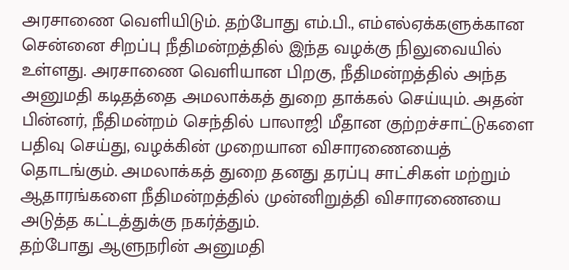அரசாணை வெளியிடும். தற்போது எம்.பி., எம்எல்ஏக்களுக்கான சென்னை சிறப்பு நீதிமன்றத்தில் இந்த வழக்கு நிலுவையில் உள்ளது. அரசாணை வெளியான பிறகு, நீதிமன்றத்தில் அந்த அனுமதி கடிதத்தை அமலாக்கத் துறை தாக்கல் செய்யும். அதன் பின்னர், நீதிமன்றம் செந்தில் பாலாஜி மீதான குற்றச்சாட்டுகளை பதிவு செய்து, வழக்கின் முறையான விசாரணையைத் தொடங்கும். அமலாக்கத் துறை தனது தரப்பு சாட்சிகள் மற்றும் ஆதாரங்களை நீதிமன்றத்தில் முன்னிறுத்தி விசாரணையை அடுத்த கட்டத்துக்கு நகர்த்தும்.
தற்போது ஆளுநரின் அனுமதி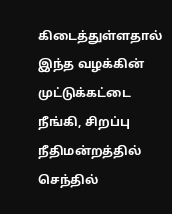கிடைத்துள்ளதால் இந்த வழக்கின் முட்டுக்கட்டை நீங்கி, சிறப்பு நீதிமன்றத்தில் செந்தில்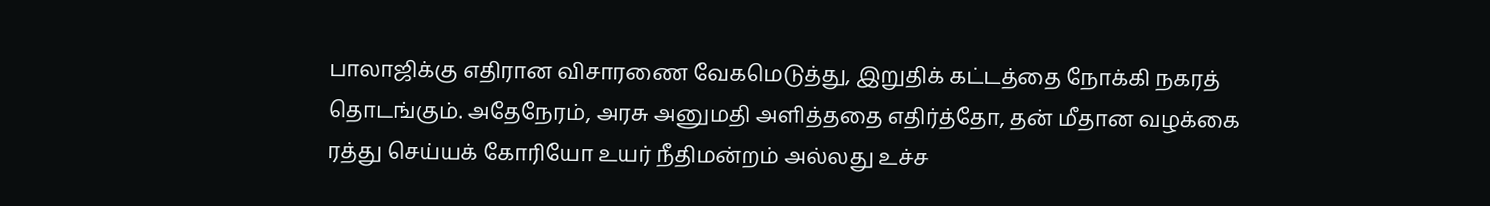பாலாஜிக்கு எதிரான விசாரணை வேகமெடுத்து, இறுதிக் கட்டத்தை நோக்கி நகரத் தொடங்கும். அதேநேரம், அரசு அனுமதி அளித்ததை எதிர்த்தோ, தன் மீதான வழக்கை ரத்து செய்யக் கோரியோ உயர் நீதிமன்றம் அல்லது உச்ச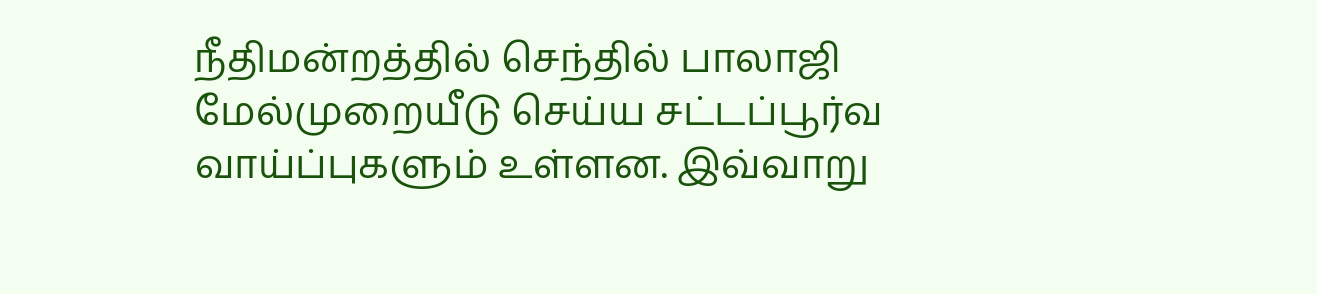நீதிமன்றத்தில் செந்தில் பாலாஜி மேல்முறையீடு செய்ய சட்டப்பூர்வ வாய்ப்புகளும் உள்ளன. இவ்வாறு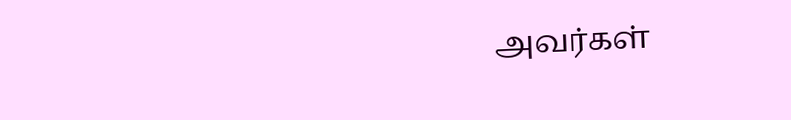அவர்கள்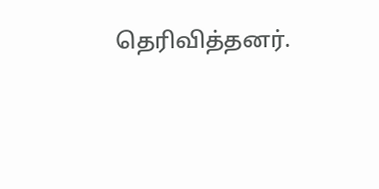தெரிவித்தனர்.